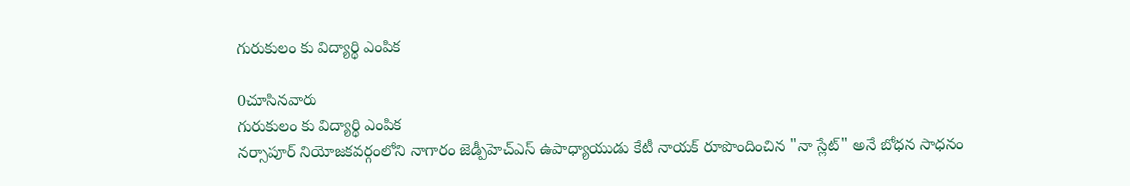గురుకులం కు విద్యార్థి ఎంపిక

0చూసినవారు
గురుకులం కు విద్యార్థి ఎంపిక
నర్సాపూర్ నియోజకవర్గంలోని నాగారం జెడ్పీహెచ్‌ఎస్ ఉపాధ్యాయుడు కేటీ నాయక్ రూపొందించిన "నా స్లేట్" అనే బోధన సాధనం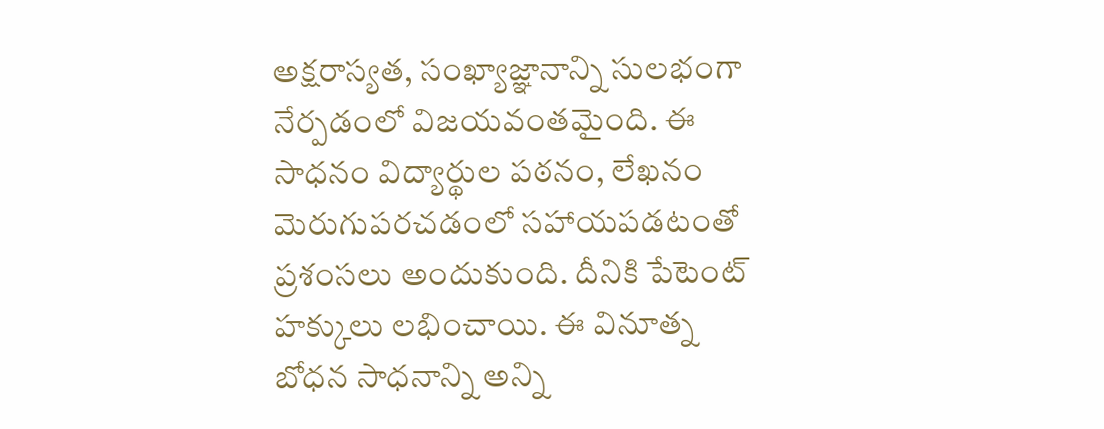అక్షరాస్యత, సంఖ్యాజ్ఞానాన్ని సులభంగా నేర్పడంలో విజయవంతమైంది. ఈ సాధనం విద్యార్థుల పఠనం, లేఖనం మెరుగుపరచడంలో సహాయపడటంతో ప్రశంసలు అందుకుంది. దీనికి పేటెంట్ హక్కులు లభించాయి. ఈ వినూత్న బోధన సాధనాన్ని అన్ని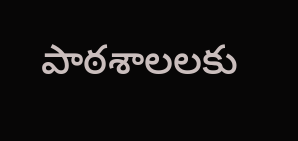పాఠశాలలకు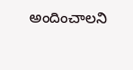అందించాలని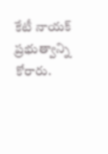కేటీ నాయక్ ప్రభుత్వాన్ని కోరారు.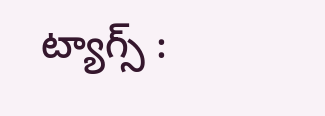ట్యాగ్స్ :